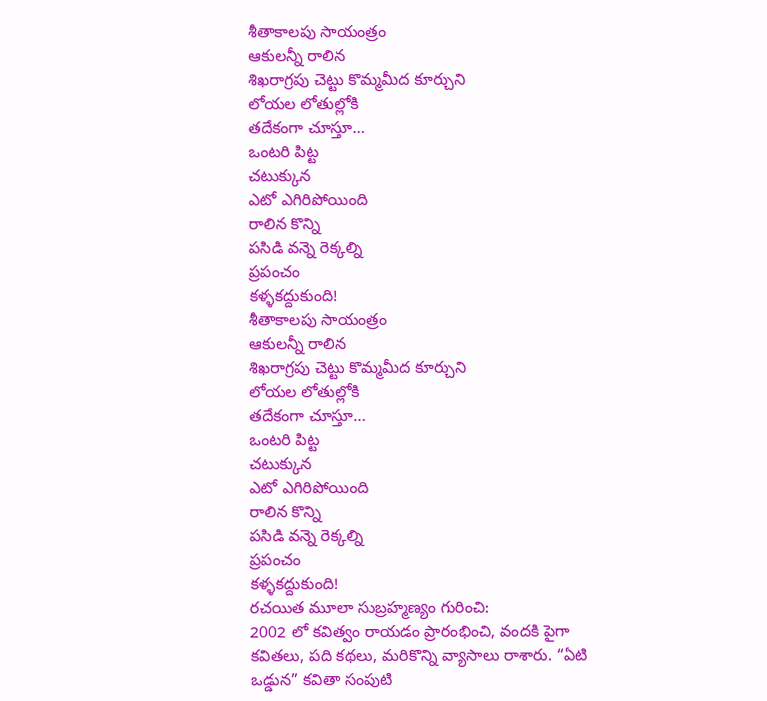శీతాకాలపు సాయంత్రం
ఆకులన్నీ రాలిన
శిఖరాగ్రపు చెట్టు కొమ్మమీద కూర్చుని
లోయల లోతుల్లోకి
తదేకంగా చూస్తూ…
ఒంటరి పిట్ట
చటుక్కున
ఎటో ఎగిరిపోయింది
రాలిన కొన్ని
పసిడి వన్నె రెక్కల్ని
ప్రపంచం
కళ్ళకద్దుకుంది!
శీతాకాలపు సాయంత్రం
ఆకులన్నీ రాలిన
శిఖరాగ్రపు చెట్టు కొమ్మమీద కూర్చుని
లోయల లోతుల్లోకి
తదేకంగా చూస్తూ…
ఒంటరి పిట్ట
చటుక్కున
ఎటో ఎగిరిపోయింది
రాలిన కొన్ని
పసిడి వన్నె రెక్కల్ని
ప్రపంచం
కళ్ళకద్దుకుంది!
రచయిత మూలా సుబ్రహ్మణ్యం గురించి:
2002 లో కవిత్వం రాయడం ప్రారంభించి, వందకి పైగా కవితలు, పది కథలు, మరికొన్ని వ్యాసాలు రాశారు. “ఏటి ఒడ్డున” కవితా సంపుటి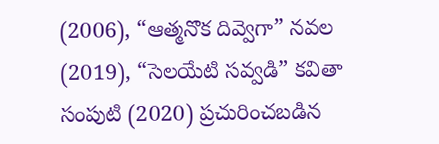(2006), “ఆత్మనొక దివ్వెగా” నవల (2019), “సెలయేటి సవ్వడి” కవితా సంపుటి (2020) ప్రచురించబడిన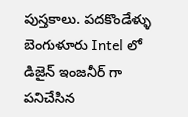పుస్తకాలు. పదకొండేళ్ళు బెంగుళూరు Intel లో డిజైన్ ఇంజనీర్ గా పనిచేసిన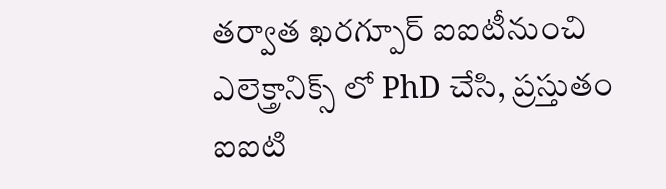తర్వాత ఖరగ్పూర్ ఐఐటీనుంచి ఎలెక్త్రానిక్స్ లో PhD చేసి, ప్రస్తుతం ఐఐటి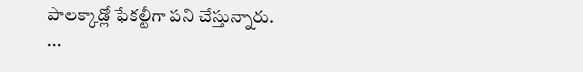పాలక్కాడ్లో ఫేకల్టీగా పని చేస్తున్నారు.
...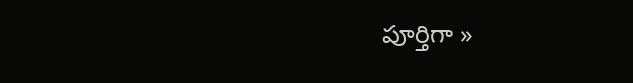పూర్తిగా »